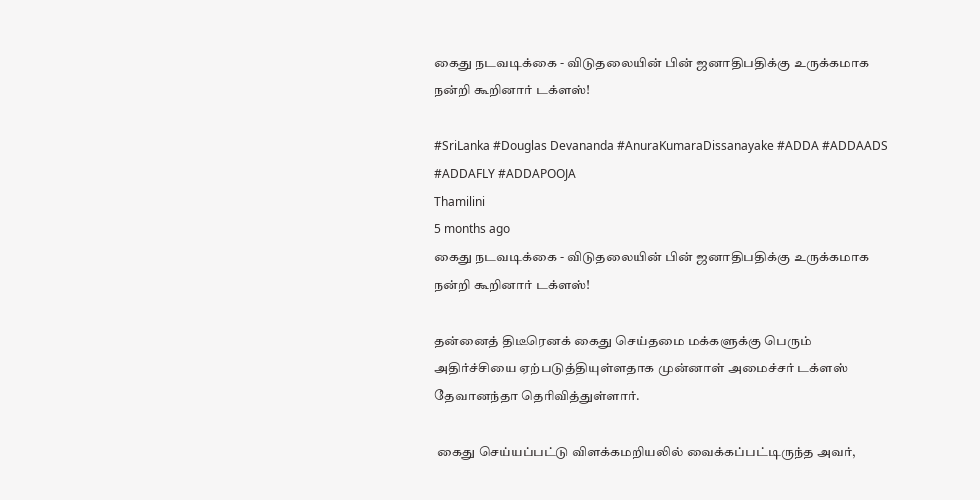கைது நடவடிக்கை - விடுதலையின் பின் ஜனாதிபதிக்கு உருக்கமாக நன்றி கூறினார் டக்ளஸ்!

#SriLanka #Douglas Devananda #AnuraKumaraDissanayake #ADDA #ADDAADS #ADDAFLY #ADDAPOOJA
Thamilini
5 months ago
கைது நடவடிக்கை - விடுதலையின் பின் ஜனாதிபதிக்கு உருக்கமாக நன்றி கூறினார் டக்ளஸ்!

தன்னைத் திடீரெனக் கைது செய்தமை மக்களுக்கு பெரும் அதிர்ச்சியை ஏற்படுத்தியுள்ளதாக முன்னாள் அமைச்சர் டக்ளஸ் தேவானந்தா தெரிவித்துள்ளார்.

 கைது செய்யப்பட்டு விளக்கமறியலில் வைக்கப்பட்டிருந்த அவர்,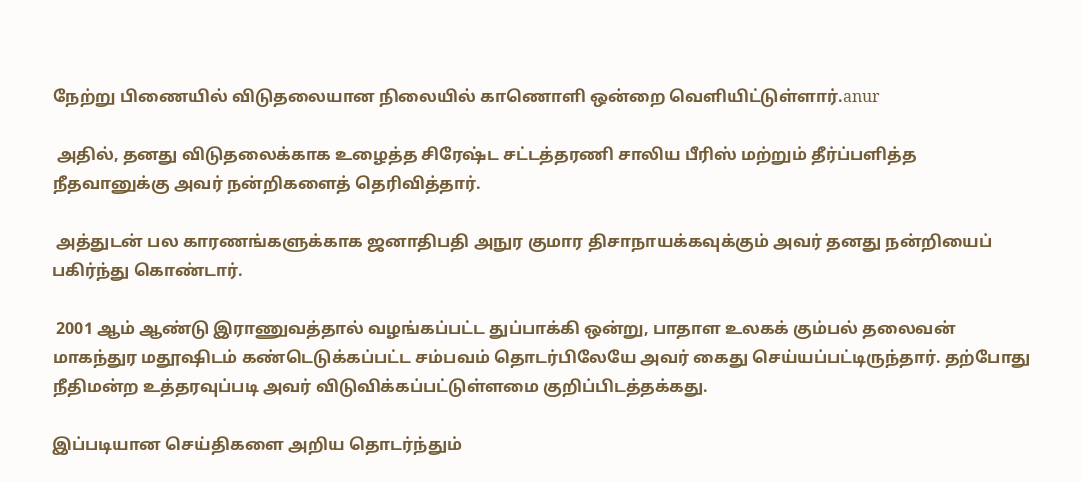நேற்று பிணையில் விடுதலையான நிலையில் காணொளி ஒன்றை வெளியிட்டுள்ளார்.anur

 அதில், தனது விடுதலைக்காக உழைத்த சிரேஷ்ட சட்டத்தரணி சாலிய பீரிஸ் மற்றும் தீர்ப்பளித்த நீதவானுக்கு அவர் நன்றிகளைத் தெரிவித்தார்.

 அத்துடன் பல காரணங்களுக்காக ஜனாதிபதி அநுர குமார திசாநாயக்கவுக்கும் அவர் தனது நன்றியைப் பகிர்ந்து கொண்டார்.

 2001 ஆம் ஆண்டு இராணுவத்தால் வழங்கப்பட்ட துப்பாக்கி ஒன்று, பாதாள உலகக் கும்பல் தலைவன் மாகந்துர மதூஷிடம் கண்டெடுக்கப்பட்ட சம்பவம் தொடர்பிலேயே அவர் கைது செய்யப்பட்டிருந்தார். தற்போது நீதிமன்ற உத்தரவுப்படி அவர் விடுவிக்கப்பட்டுள்ளமை குறிப்பிடத்தக்கது.

இப்படியான செய்திகளை அறிய தொடர்ந்தும்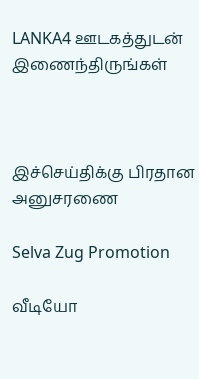LANKA4 ஊடகத்துடன் இணைந்திருங்கள்



இச்செய்திக்கு பிரதான அனுசரணை

Selva Zug Promotion

வீடியோ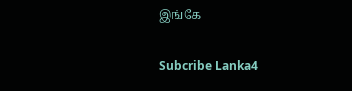இங்கே

Subcribe Lanka4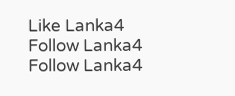Like Lanka4
Follow Lanka4
Follow Lanka4